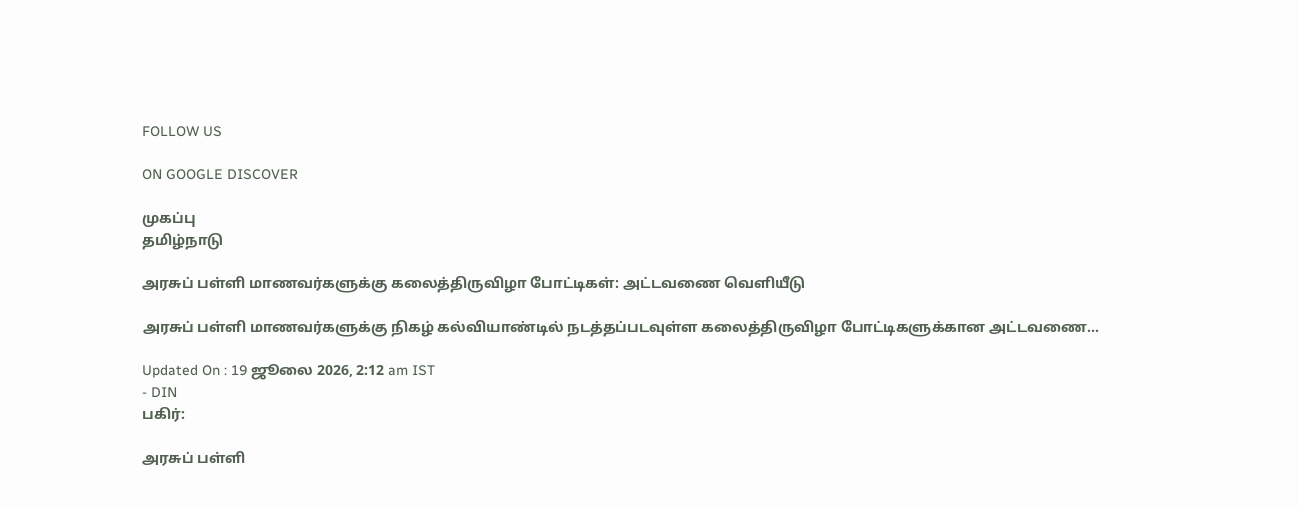FOLLOW US

ON GOOGLE DISCOVER

முகப்பு
தமிழ்நாடு

அரசுப் பள்ளி மாணவர்களுக்கு கலைத்திருவிழா போட்டிகள்: அட்டவணை வெளியீடு

அரசுப் பள்ளி மாணவர்களுக்கு நிகழ் கல்வியாண்டில் நடத்தப்படவுள்ள கலைத்திருவிழா போட்டிகளுக்கான அட்டவணை...

Updated On : 19 ஜூலை 2026, 2:12 am IST
- DIN
பகிர்:

அரசுப் பள்ளி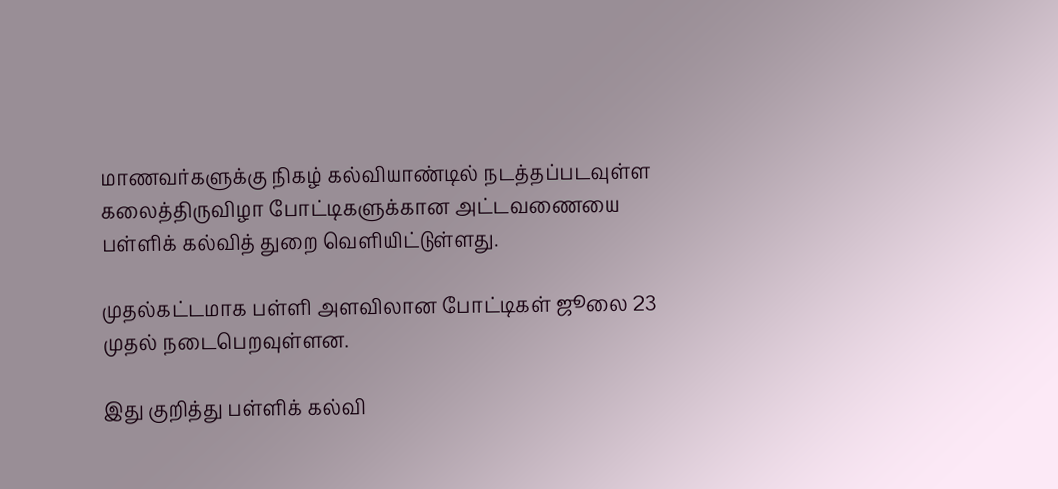மாணவர்களுக்கு நிகழ் கல்வியாண்டில் நடத்தப்படவுள்ள கலைத்திருவிழா போட்டிகளுக்கான அட்டவணையை பள்ளிக் கல்வித் துறை வெளியிட்டுள்ளது.

முதல்கட்டமாக பள்ளி அளவிலான போட்டிகள் ஜூலை 23 முதல் நடைபெறவுள்ளன.

இது குறித்து பள்ளிக் கல்வி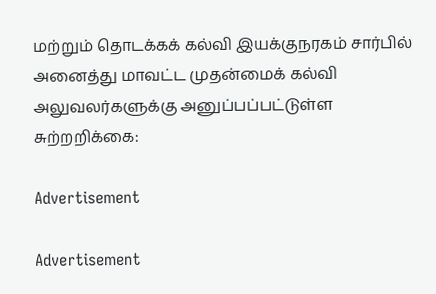மற்றும் தொடக்கக் கல்வி இயக்குநரகம் சார்பில் அனைத்து மாவட்ட முதன்மைக் கல்வி அலுவலர்களுக்கு அனுப்பப்பட்டுள்ள சுற்றறிக்கை:

Advertisement

Advertisement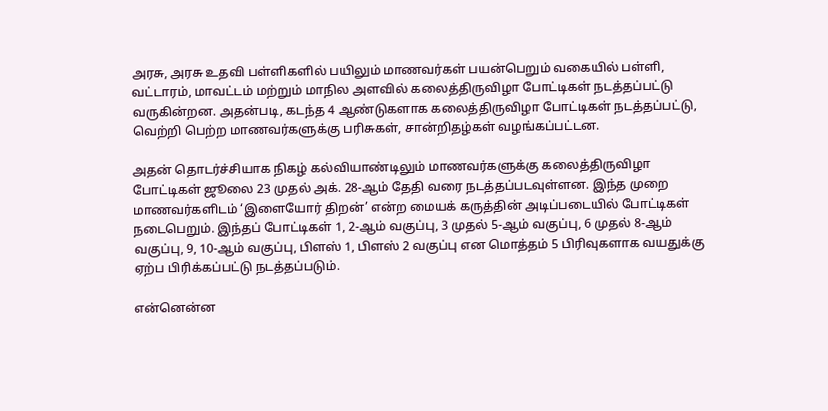அரசு, அரசு உதவி பள்ளிகளில் பயிலும் மாணவர்கள் பயன்பெறும் வகையில் பள்ளி, வட்டாரம், மாவட்டம் மற்றும் மாநில அளவில் கலைத்திருவிழா போட்டிகள் நடத்தப்பட்டு வருகின்றன. அதன்படி, கடந்த 4 ஆண்டுகளாக கலைத்திருவிழா போட்டிகள் நடத்தப்பட்டு, வெற்றி பெற்ற மாணவர்களுக்கு பரிசுகள், சான்றிதழ்கள் வழங்கப்பட்டன.

அதன் தொடர்ச்சியாக நிகழ் கல்வியாண்டிலும் மாணவர்களுக்கு கலைத்திருவிழா போட்டிகள் ஜூலை 23 முதல் அக். 28-ஆம் தேதி வரை நடத்தப்படவுள்ளன. இந்த முறை மாணவர்களிடம் ‘இளையோர் திறன்’ என்ற மையக் கருத்தின் அடிப்படையில் போட்டிகள் நடைபெறும். இந்தப் போட்டிகள் 1, 2-ஆம் வகுப்பு, 3 முதல் 5-ஆம் வகுப்பு, 6 முதல் 8-ஆம் வகுப்பு, 9, 10-ஆம் வகுப்பு, பிளஸ் 1, பிளஸ் 2 வகுப்பு என மொத்தம் 5 பிரிவுகளாக வயதுக்கு ஏற்ப பிரிக்கப்பட்டு நடத்தப்படும்.

என்னென்ன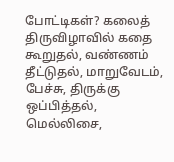போட்டிகள்? கலைத் திருவிழாவில் கதை கூறுதல், வண்ணம் தீட்டுதல், மாறுவேடம், பேச்சு, திருக்கு ஒப்பித்தல், மெல்லிசை,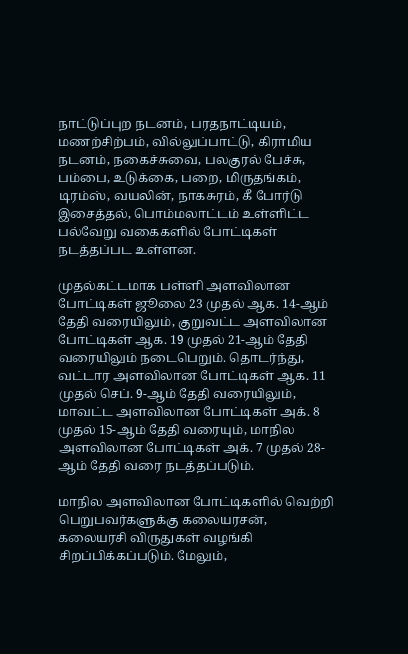நாட்டுப்புற நடனம், பரதநாட்டியம், மணற்சிற்பம், வில்லுப்பாட்டு, கிராமிய நடனம், நகைச்சுவை, பலகுரல் பேச்சு, பம்பை, உடுக்கை, பறை, மிருதங்கம், டிரம்ஸ், வயலின், நாகசுரம், கீ போர்டு இசைத்தல், பொம்மலாட்டம் உள்ளிட்ட பல்வேறு வகைகளில் போட்டிகள் நடத்தப்பட உள்ளன.

முதல்கட்டமாக பள்ளி அளவிலான போட்டிகள் ஜூலை 23 முதல் ஆக. 14-ஆம் தேதி வரையிலும், குறுவட்ட அளவிலான போட்டிகள் ஆக. 19 முதல் 21-ஆம் தேதி வரையிலும் நடைபெறும். தொடர்ந்து, வட்டார அளவிலான போட்டிகள் ஆக. 11 முதல் செப். 9-ஆம் தேதி வரையிலும், மாவட்ட அளவிலான போட்டிகள் அக். 8 முதல் 15-ஆம் தேதி வரையும், மாநில அளவிலான போட்டிகள் அக். 7 முதல் 28-ஆம் தேதி வரை நடத்தப்படும்.

மாநில அளவிலான போட்டிகளில் வெற்றி பெறுபவர்களுக்கு கலையரசன், கலையரசி விருதுகள் வழங்கி சிறப்பிக்கப்படும். மேலும்,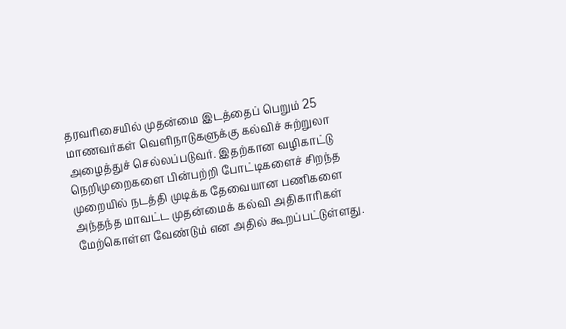தரவரிசையில் முதன்மை இடத்தைப் பெறும் 25 மாணவர்கள் வெளிநாடுகளுக்கு கல்விச் சுற்றுலா அழைத்துச் செல்லப்படுவர். இதற்கான வழிகாட்டு நெறிமுறைகளை பின்பற்றி போட்டிகளைச் சிறந்த முறையில் நடத்தி முடிக்க தேவையான பணிகளை அந்தந்த மாவட்ட முதன்மைக் கல்வி அதிகாரிகள் மேற்கொள்ள வேண்டும் என அதில் கூறப்பட்டுள்ளது.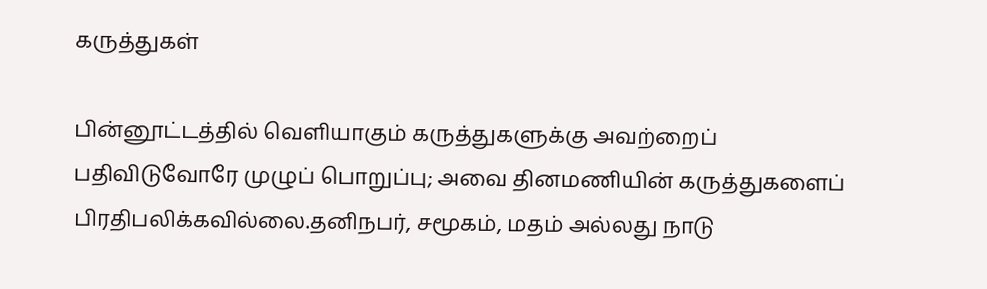கருத்துகள்

பின்னூட்டத்தில் வெளியாகும் கருத்துகளுக்கு அவற்றைப் பதிவிடுவோரே முழுப் பொறுப்பு; அவை தினமணியின் கருத்துகளைப் பிரதிபலிக்கவில்லை.தனிநபர், சமூகம், மதம் அல்லது நாடு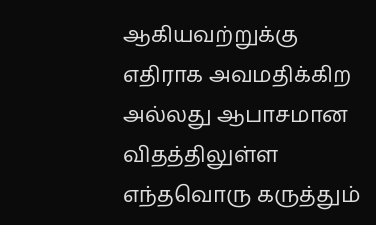ஆகியவற்றுக்கு எதிராக அவமதிக்கிற அல்லது ஆபாசமான விதத்திலுள்ள எந்தவொரு கருத்தும்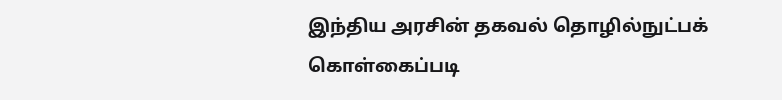இந்திய அரசின் தகவல் தொழில்நுட்பக் கொள்கைப்படி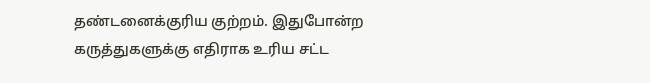தண்டனைக்குரிய குற்றம். இதுபோன்ற கருத்துகளுக்கு எதிராக உரிய சட்ட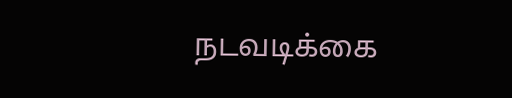நடவடிக்கை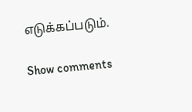எடுக்கப்படும்.

Show comments